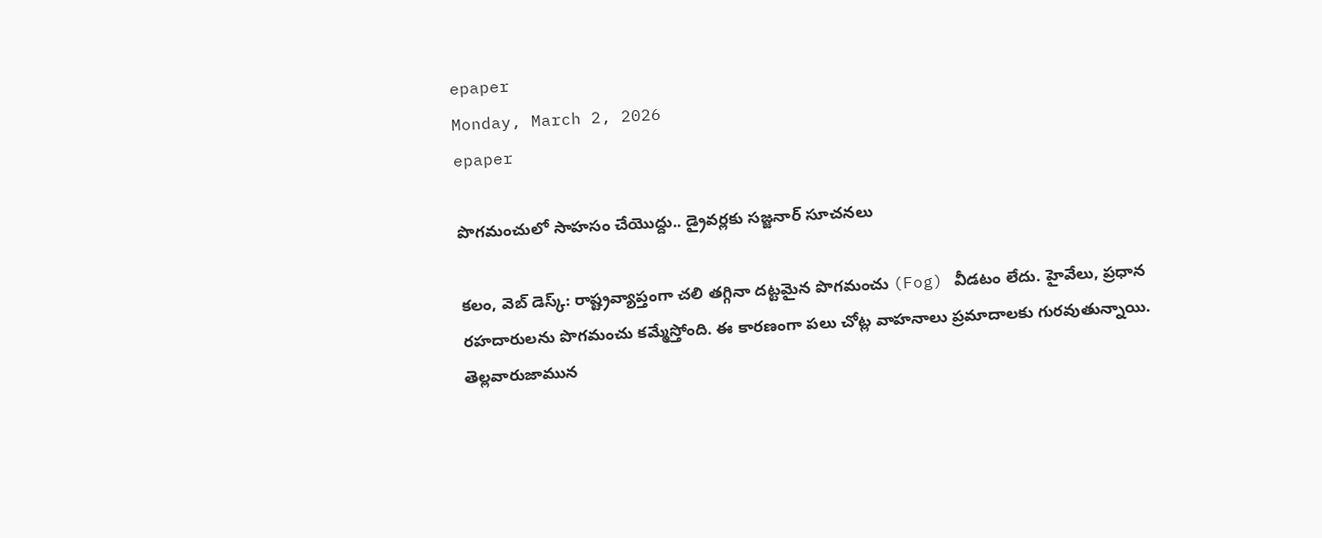epaper
Monday, March 2, 2026
epaper

పొగమంచులో సాహసం చేయొద్దు.. డ్రైవర్లకు సజ్జనార్ సూచనలు

కలం, వెబ్ డెస్క్: రాష్ట్రవ్యాప్తంగా చలి తగ్గినా దట్టమైన పొగమంచు (Fog) వీడటం లేదు. హైవేలు, ప్రధాన రహదారులను పొగమంచు కమ్మేస్తోంది. ఈ కారణంగా పలు చోట్ల వాహనాలు ప్రమాదాలకు గురవుతున్నాయి. తెల్లవారుజామున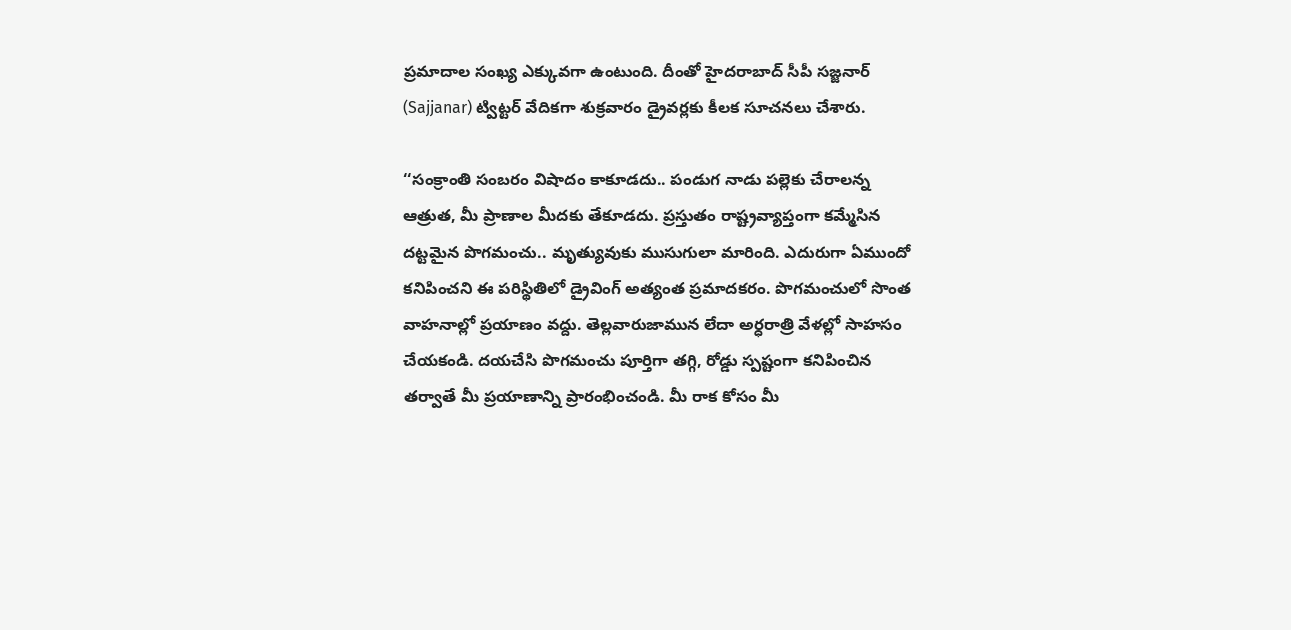ప్రమాదాల సంఖ్య ఎక్కువగా ఉంటుంది. దీంతో హైదరాబాద్ సీపీ సజ్జనార్ (Sajjanar) ట్విట్టర్ వేదికగా శుక్రవారం డ్రైవర్లకు కీలక సూచనలు చేశారు.

‘‘సంక్రాంతి సంబరం విషాదం కాకూడదు.. పండుగ నాడు పల్లెకు చేరాలన్న ఆత్రుత, మీ ప్రాణాల మీదకు తేకూడదు. ప్రస్తుతం రాష్ట్రవ్యాప్తంగా కమ్మేసిన దట్టమైన పొగమంచు.. మృత్యువుకు ముసుగులా మారింది. ఎదురుగా ఏముందో కనిపించని ఈ పరిస్థితిలో డ్రైవింగ్ అత్యంత ప్రమాదకరం. పొగమంచులో సొంత వాహనాల్లో ప్రయాణం వద్దు. తెల్లవారుజామున లేదా అర్ధరాత్రి వేళల్లో సాహసం చేయకండి. దయచేసి పొగమంచు పూర్తిగా తగ్గి, రోడ్డు స్పష్టంగా కనిపించిన తర్వాతే మీ ప్రయాణాన్ని ప్రారంభించండి. మీ రాక కోసం మీ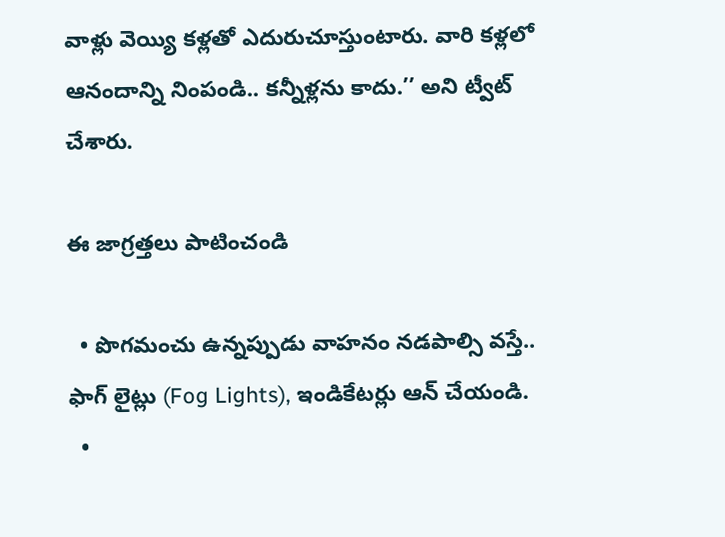వాళ్లు వెయ్యి కళ్లతో ఎదురుచూస్తుంటారు. వారి కళ్లలో ఆనందాన్ని నింపండి.. కన్నీళ్లను కాదు.’’ అని ట్వీట్ చేశారు.

ఈ జాగ్రత్తలు పాటించండి

  • పొగమంచు ఉన్నప్పుడు వాహనం నడపాల్సి వస్తే.. ఫాగ్ లైట్లు (Fog Lights), ఇండికేటర్లు ఆన్ చేయండి.
  •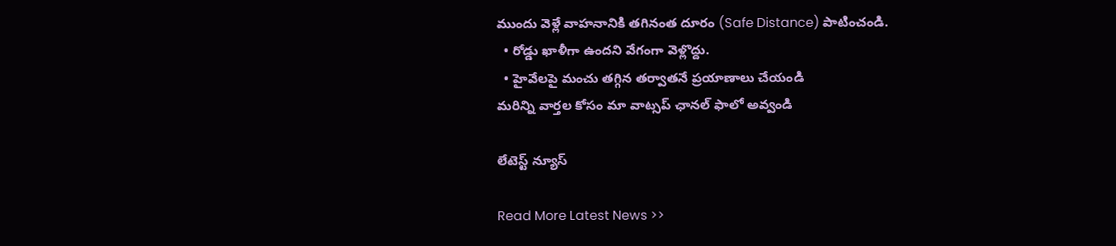ముందు వెళ్లే వాహనానికి తగినంత దూరం (Safe Distance) పాటించండి.
  • రోడ్డు ఖాళీగా ఉందని వేగంగా వెళ్లొద్దు.
  • హైవేలపై మంచు తగ్గిన తర్వాతనే ప్రయాణాలు చేయండి
మ‌రిన్ని వార్త‌ల కోసం మా వాట్స‌ప్ ఛాన‌ల్ ఫాలో అవ్వండి

లేటెస్ట్ న్యూస్‌

Read More Latest News >>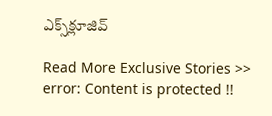ఎక్స్‌క్లూజివ్‌

Read More Exclusive Stories >>
error: Content is protected !!